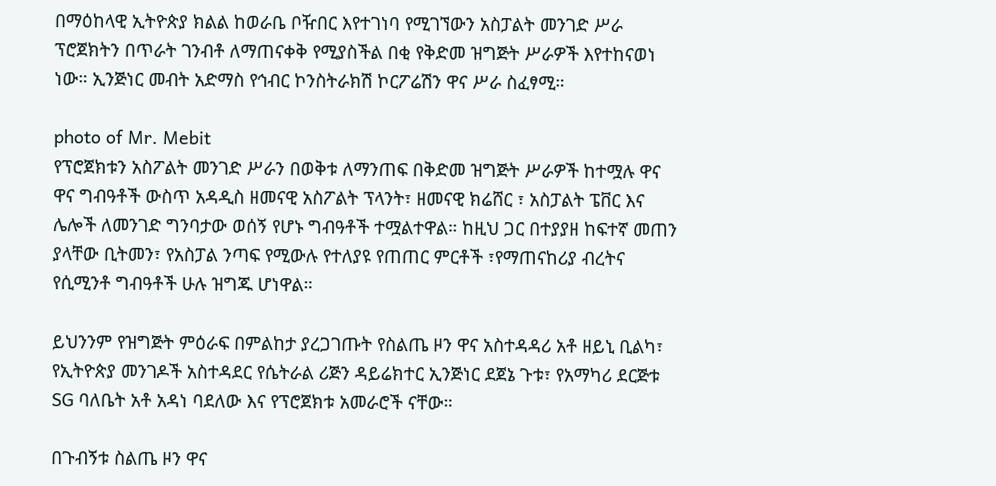በማዕከላዊ ኢትዮጵያ ክልል ከወራቤ ቦዥበር እየተገነባ የሚገኘውን አስፓልት መንገድ ሥራ ፕሮጀክትን በጥራት ገንብቶ ለማጠናቀቅ የሚያስችል በቂ የቅድመ ዝግጅት ሥራዎች እየተከናወነ ነው። ኢንጅነር መብት አድማስ የኅብር ኮንስትራክሽ ኮርፖሬሽን ዋና ሥራ ስፈፃሚ።

photo of Mr. Mebit
የፕሮጀክቱን አስፖልት መንገድ ሥራን በወቅቱ ለማንጠፍ በቅድመ ዝግጅት ሥራዎች ከተሟሉ ዋና ዋና ግብዓቶች ውስጥ አዳዲስ ዘመናዊ አስፖልት ፕላንት፣ ዘመናዊ ክሬሸር ፣ አስፓልት ፔቨር እና ሌሎች ለመንገድ ግንባታው ወሰኝ የሆኑ ግብዓቶች ተሟልተዋል። ከዚህ ጋር በተያያዘ ከፍተኛ መጠን ያላቸው ቢትመን፣ የአስፓል ንጣፍ የሚውሉ የተለያዩ የጠጠር ምርቶች ፣የማጠናከሪያ ብረትና የሲሚንቶ ግብዓቶች ሁሉ ዝግጁ ሆነዋል።

ይህንንም የዝግጅት ምዕራፍ በምልከታ ያረጋገጡት የስልጤ ዞን ዋና አስተዳዳሪ አቶ ዘይኒ ቢልካ፣ የኢትዮጵያ መንገዶች አስተዳደር የሴትራል ሪጅን ዳይሬክተር ኢንጅነር ደጀኔ ጉቱ፣ የአማካሪ ደርጅቱ SG ባለቤት አቶ አዳነ ባደለው እና የፕሮጀክቱ አመራሮች ናቸው።

በጉብኝቱ ስልጤ ዞን ዋና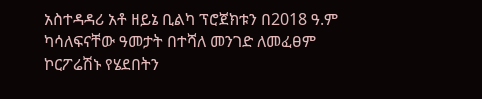አስተዳዳሪ አቶ ዘይኔ ቢልካ ፕሮጀክቱን በ2018 ዓ.ም ካሳለፍናቸው ዓመታት በተሻለ መንገድ ለመፈፀም ኮርፖሬሽኑ የሄደበትን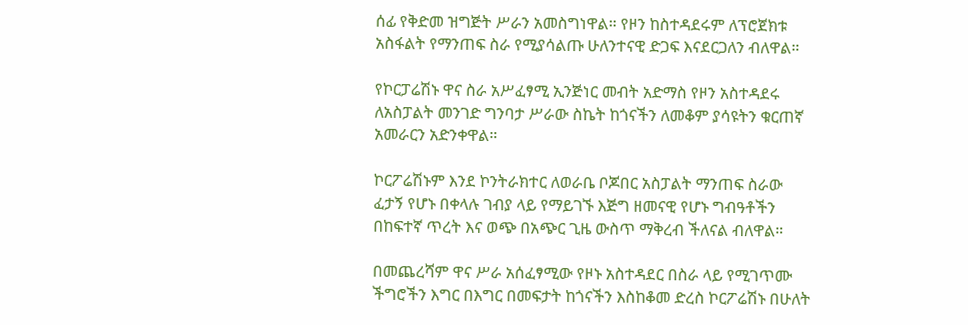ሰፊ የቅድመ ዝግጅት ሥራን አመስግነዋል። የዞን ከስተዳደሩም ለፕሮጀክቱ አስፋልት የማንጠፍ ስራ የሚያሳልጡ ሁለንተናዊ ድጋፍ እናደርጋለን ብለዋል።

የኮርፓሬሽኑ ዋና ስራ አሥፈፃሚ ኢንጅነር መብት አድማስ የዞን አስተዳደሩ ለአስፓልት መንገድ ግንባታ ሥራው ስኬት ከጎናችን ለመቆም ያሳዩትን ቁርጠኛ አመራርን አድንቀዋል።

ኮርፖሬሽኑም እንደ ኮንትራክተር ለወራቤ ቦጆበር አስፓልት ማንጠፍ ስራው ፈታኝ የሆኑ በቀላሉ ገብያ ላይ የማይገኙ እጅግ ዘመናዊ የሆኑ ግብዓቶችን በከፍተኛ ጥረት እና ወጭ በአጭር ጊዜ ውስጥ ማቅረብ ችለናል ብለዋል።

በመጨረሻም ዋና ሥራ አሰፈፃሚው የዞኑ አስተዳደር በስራ ላይ የሚገጥሙ ችግሮችን እግር በእግር በመፍታት ከጎናችን እስከቆመ ድረስ ኮርፖሬሽኑ በሁለት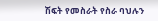ሽፍት የመስራት የስራ ባህሉን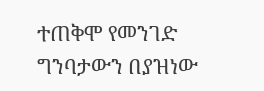ተጠቅሞ የመንገድ ግንባታውን በያዝነው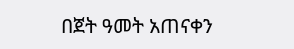በጀት ዓመት አጠናቀን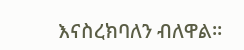እናስረክባለን ብለዋል።